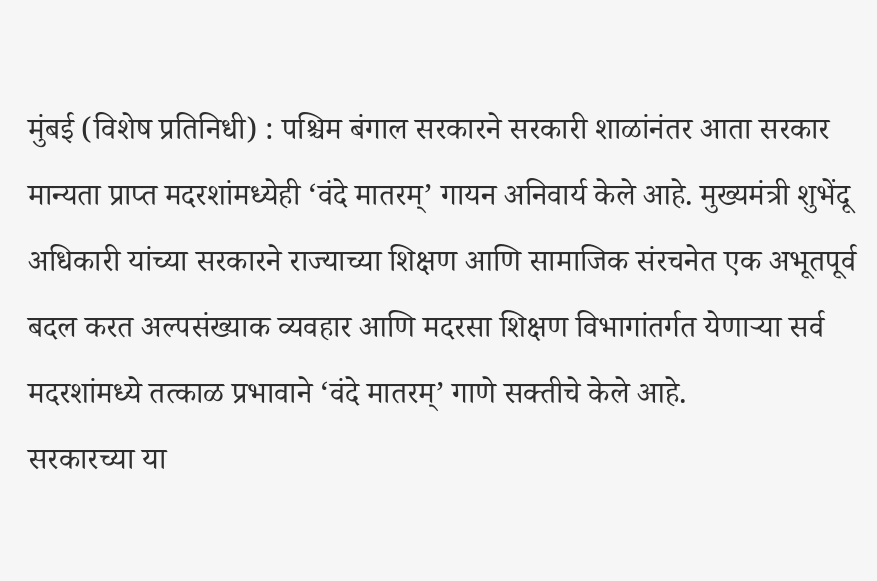मुंबई (विशेष प्रतिनिधी) : पश्चिम बंगाल सरकारने सरकारी शाळांनंतर आता सरकार मान्यता प्राप्त मदरशांमध्येही ‘वंदे मातरम्’ गायन अनिवार्य केले आहे. मुख्यमंत्री शुभेंदू अधिकारी यांच्या सरकारने राज्याच्या शिक्षण आणि सामाजिक संरचनेत एक अभूतपूर्व बदल करत अल्पसंख्याक व्यवहार आणि मदरसा शिक्षण विभागांतर्गत येणाऱ्या सर्व मदरशांमध्ये तत्काळ प्रभावाने ‘वंदे मातरम्’ गाणे सक्तीचे केले आहे.
सरकारच्या या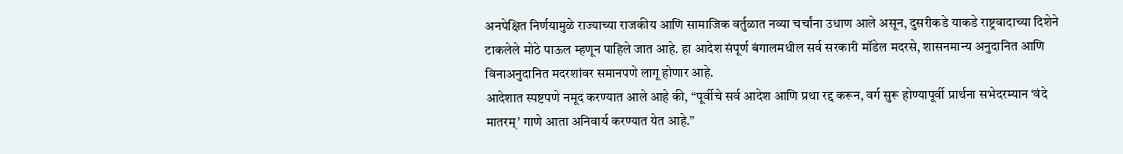अनपेक्षित निर्णयामुळे राज्याच्या राजकीय आणि सामाजिक वर्तुळात नव्या चर्चांना उधाण आले असून, दुसरीकडे याकडे राष्ट्रवादाच्या दिशेने टाकलेले मोठे पाऊल म्हणून पाहिले जात आहे. हा आदेश संपूर्ण बंगालमधील सर्व सरकारी मॉडेल मदरसे, शासनमान्य अनुदानित आणि विनाअनुदानित मदरशांवर समानपणे लागू होणार आहे.
आदेशात स्पष्टपणे नमूद करण्यात आले आहे की, “पूर्वीचे सर्व आदेश आणि प्रथा रद्द करून, वर्ग सुरू होण्यापूर्वी प्रार्थना सभेदरम्यान ‘वंदे मातरम्’ गाणे आता अनिवार्य करण्यात येत आहे.”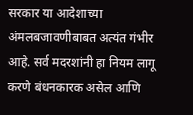सरकार या आदेशाच्या अंमलबजावणीबाबत अत्यंत गंभीर आहे. सर्व मदरशांनी हा नियम लागू करणे बंधनकारक असेल आणि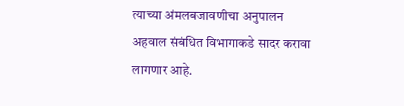त्याच्या अंमलबजावणीचा अनुपालन अहवाल संबंधित विभागाकडे सादर करावा लागणार आहे.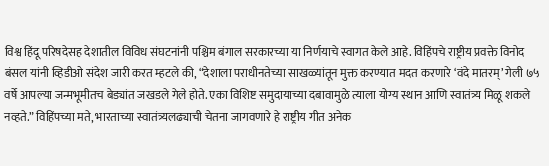विश्व हिंदू परिषदेसह देशातील विविध संघटनांनी पश्चिम बंगाल सरकारच्या या निर्णयाचे स्वागत केले आहे. विहिंपचे राष्ट्रीय प्रवक्ते विनोद बंसल यांनी व्हिडीओ संदेश जारी करत म्हटले की, “देशाला पराधीनतेच्या साखळ्यांतून मुक्त करण्यात मदत करणारे ‘वंदे मातरम्’ गेली ७५ वर्षे आपल्या जन्मभूमीतच बेड्यांत जखडले गेले होते. एका विशिष्ट समुदायाच्या दबावामुळे त्याला योग्य स्थान आणि स्वातंत्र्य मिळू शकले नव्हते.” विहिंपच्या मते, भारताच्या स्वातंत्र्यलढ्याची चेतना जागवणारे हे राष्ट्रीय गीत अनेक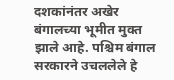दशकांनंतर अखेर बंगालच्या भूमीत मुक्त झाले आहे. पश्चिम बंगाल सरकारने उचललेले हे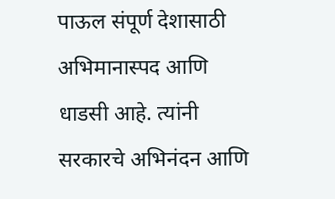पाऊल संपूर्ण देशासाठी अभिमानास्पद आणि धाडसी आहे. त्यांनी सरकारचे अभिनंदन आणि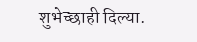शुभेच्छाही दिल्या.